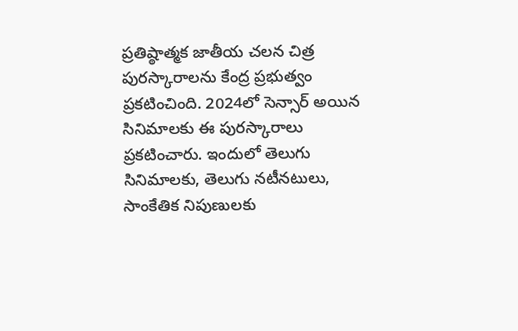ప్రతిష్ఠాత్మక జాతీయ చలన చిత్ర పురస్కారాలను కేంద్ర ప్రభుత్వం ప్రకటించింది. 2024లో సెన్సార్ అయిన సినిమాలకు ఈ పురస్కారాలు ప్రకటించారు. ఇందులో తెలుగు సినిమాలకు, తెలుగు నటీనటులు, సాంకేతిక నిపుణులకు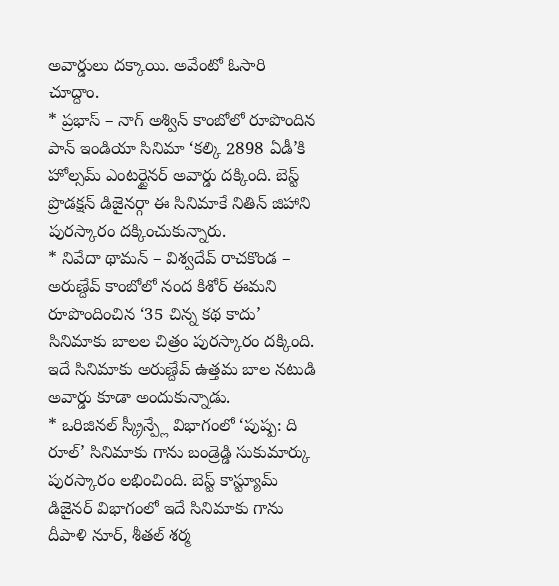అవార్డులు దక్కాయి. అవేంటో ఓసారి చూద్దాం.
* ప్రభాస్ – నాగ్ అశ్విన్ కాంబోలో రూపొందిన పాన్ ఇండియా సినిమా ‘కల్కి 2898 ఏడీ’కి హోల్సమ్ ఎంటర్టైనర్ అవార్డు దక్కింది. బెస్ట్ ప్రొడక్షన్ డిజైనర్గా ఈ సినిమాకే నితిన్ జిహాని పురస్కారం దక్కించుకున్నారు.
* నివేదా థామన్ – విశ్వదేవ్ రాచకొండ – అరుణ్దేవ్ కాంబోలో నంద కిశోర్ ఈమని రూపొందించిన ‘35 చిన్న కథ కాదు’ సినిమాకు బాలల చిత్రం పురస్కారం దక్కింది. ఇదే సినిమాకు అరుణ్దేవ్ ఉత్తమ బాల నటుడి అవార్డు కూడా అందుకున్నాడు.
* ఒరిజినల్ స్క్రీన్ప్లే విభాగంలో ‘పుష్ప: ది రూల్’ సినిమాకు గాను బండ్రెడ్డి సుకుమార్కు పురస్కారం లభించింది. బెస్ట్ కాస్ట్యూమ్ డిజైనర్ విభాగంలో ఇదే సినిమాకు గాను దీపాళి నూర్, శీతల్ శర్మ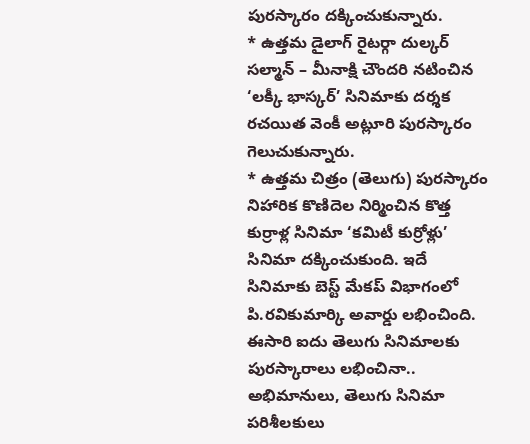పురస్కారం దక్కించుకున్నారు.
* ఉత్తమ డైలాగ్ రైటర్గా దుల్కర్ సల్మాన్ – మీనాక్షి చౌందరి నటించిన ‘లక్కీ భాస్కర్’ సినిమాకు దర్శక రచయిత వెంకీ అట్లూరి పురస్కారం గెలుచుకున్నారు.
* ఉత్తమ చిత్రం (తెలుగు) పురస్కారం నిహారిక కొణిదెల నిర్మించిన కొత్త కుర్రాళ్ల సినిమా ‘కమిటీ కుర్రోళ్లు’ సినిమా దక్కించుకుంది. ఇదే సినిమాకు బెస్ట్ మేకప్ విభాగంలో పి.రవికుమార్కి అవార్డు లభించింది.
ఈసారి ఐదు తెలుగు సినిమాలకు పురస్కారాలు లభించినా.. అభిమానులు, తెలుగు సినిమా పరిశీలకులు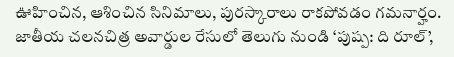ఊహించిన, ఆశించిన సినిమాలు, పురస్కారాలు రాకపోవడం గమనార్హం. జాతీయ చలనచిత్ర అవార్డుల రేసులో తెలుగు నుండి ‘పుష్ప: ది రూల్’,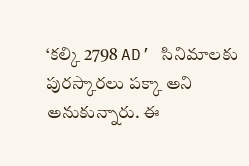‘కల్కి 2798 AD’ సినిమాలకు పురస్కారలు పక్కా అని అనుకున్నారు. ఈ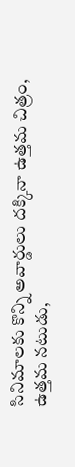సినిమాలకు కొన్ని అవార్డులు దక్కినా ఉత్తమ చిత్రం, ఉత్తమ నటుడు,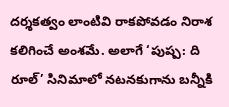దర్శకత్వం లాంటివి రాకపోవడం నిరాశ కలిగించే అంశమే. అలాగే ‘పుష్ప: ది రూల్’ సినిమాలో నటనకుగాను బన్నీకి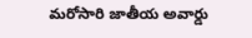మరోసారి జాతీయ అవార్డు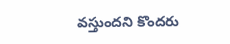వస్తుందని కొందరు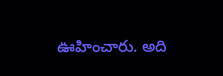ఊహించారు. అది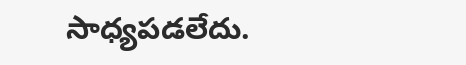సాధ్యపడలేదు.